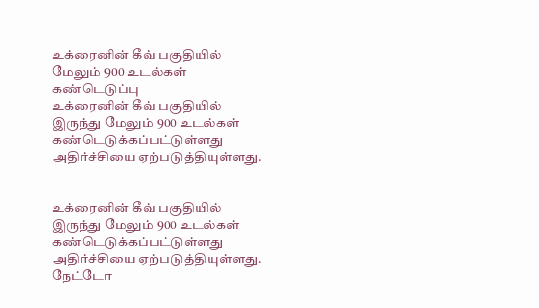உக்ரைனின் கீவ் பகுதியில் மேலும் 900 உடல்கள் கண்டெடுப்பு
உக்ரைனின் கீவ் பகுதியில் இருந்து மேலும் 900 உடல்கள் கண்டெடுக்கப்பட்டுள்ளது அதிர்ச்சியை ஏற்படுத்தியுள்ளது.


உக்ரைனின் கீவ் பகுதியில் இருந்து மேலும் 900 உடல்கள் கண்டெடுக்கப்பட்டுள்ளது அதிர்ச்சியை ஏற்படுத்தியுள்ளது.
நேட்டோ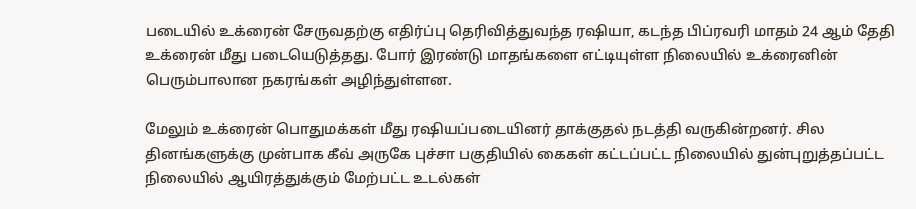படையில் உக்ரைன் சேருவதற்கு எதிர்ப்பு தெரிவித்துவந்த ரஷியா, கடந்த பிப்ரவரி மாதம் 24 ஆம் தேதி உக்ரைன் மீது படையெடுத்தது. போர் இரண்டு மாதங்களை எட்டியுள்ள நிலையில் உக்ரைனின் பெரும்பாலான நகரங்கள் அழிந்துள்ளன.

மேலும் உக்ரைன் பொதுமக்கள் மீது ரஷியப்படையினர் தாக்குதல் நடத்தி வருகின்றனர். சில தினங்களுக்கு முன்பாக கீவ் அருகே புச்சா பகுதியில் கைகள் கட்டப்பட்ட நிலையில் துன்புறுத்தப்பட்ட நிலையில் ஆயிரத்துக்கும் மேற்பட்ட உடல்கள்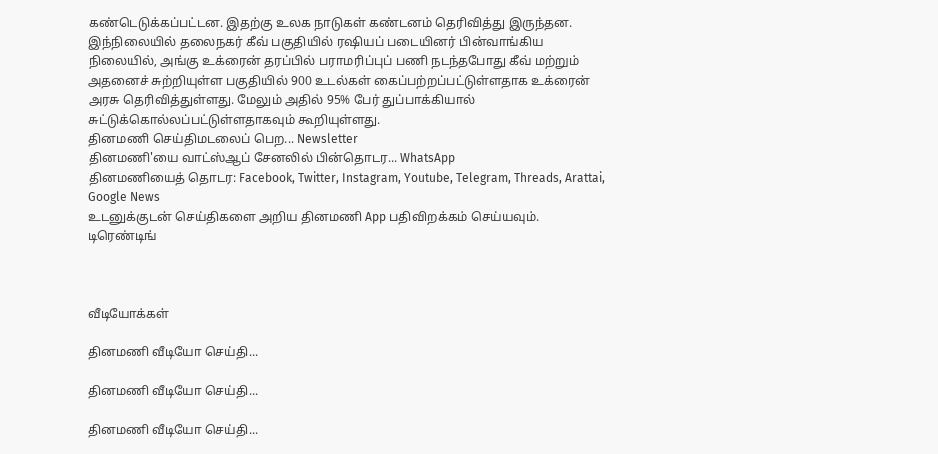கண்டெடுக்கப்பட்டன. இதற்கு உலக நாடுகள் கண்டனம் தெரிவித்து இருந்தன.
இந்நிலையில் தலைநகர் கீவ் பகுதியில் ரஷியப் படையினர் பின்வாங்கிய நிலையில், அங்கு உக்ரைன் தரப்பில் பராமரிப்புப் பணி நடந்தபோது கீவ் மற்றும் அதனைச் சுற்றியுள்ள பகுதியில் 900 உடல்கள் கைப்பற்றப்பட்டுள்ளதாக உக்ரைன் அரசு தெரிவித்துள்ளது. மேலும் அதில் 95% பேர் துப்பாக்கியால் சுட்டுக்கொல்லப்பட்டுள்ளதாகவும் கூறியுள்ளது.
தினமணி செய்திமடலைப் பெற... Newsletter
தினமணி'யை வாட்ஸ்ஆப் சேனலில் பின்தொடர... WhatsApp
தினமணியைத் தொடர: Facebook, Twitter, Instagram, Youtube, Telegram, Threads, Arattai, Google News
உடனுக்குடன் செய்திகளை அறிய தினமணி App பதிவிறக்கம் செய்யவும்.
டிரெண்டிங்



வீடியோக்கள்

தினமணி வீடியோ செய்தி...

தினமணி வீடியோ செய்தி...

தினமணி வீடியோ செய்தி...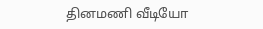தினமணி வீடியோ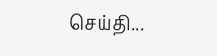செய்தி...